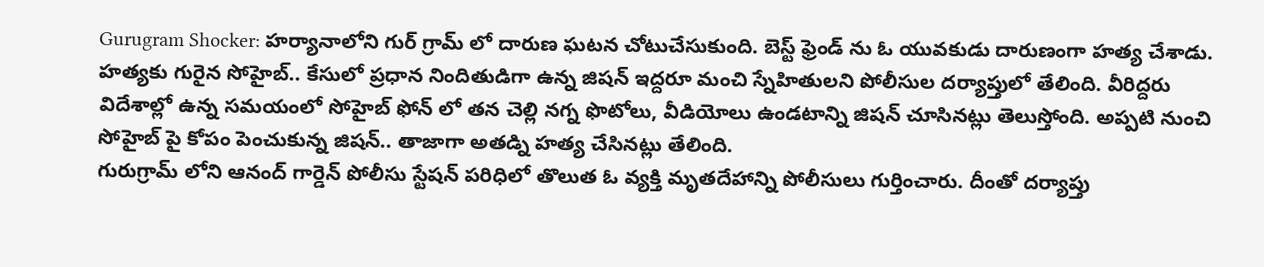Gurugram Shocker: హర్యానాలోని గుర్ గ్రామ్ లో దారుణ ఘటన చోటుచేసుకుంది. బెస్ట్ ఫ్రెండ్ ను ఓ యువకుడు దారుణంగా హత్య చేశాడు. హత్యకు గురైన సోహైబ్.. కేసులో ప్రధాన నిందితుడిగా ఉన్న జిషన్ ఇద్దరూ మంచి స్నేహితులని పోలీసుల దర్యాప్తులో తేలింది. వీరిద్దరు విదేశాల్లో ఉన్న సమయంలో సోహైబ్ ఫోన్ లో తన చెల్లి నగ్న ఫొటోలు, వీడియోలు ఉండటాన్ని జిషన్ చూసినట్లు తెలుస్తోంది. అప్పటి నుంచి సోహైబ్ పై కోపం పెంచుకున్న జిషన్.. తాజాగా అతడ్ని హత్య చేసినట్లు తేలింది.
గురుగ్రామ్ లోని ఆనంద్ గార్డెన్ పోలీసు స్టేషన్ పరిధిలో తొలుత ఓ వ్యక్తి మృతదేహాన్ని పోలీసులు గుర్తించారు. దీంతో దర్యాప్తు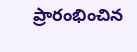ప్రారంభించిన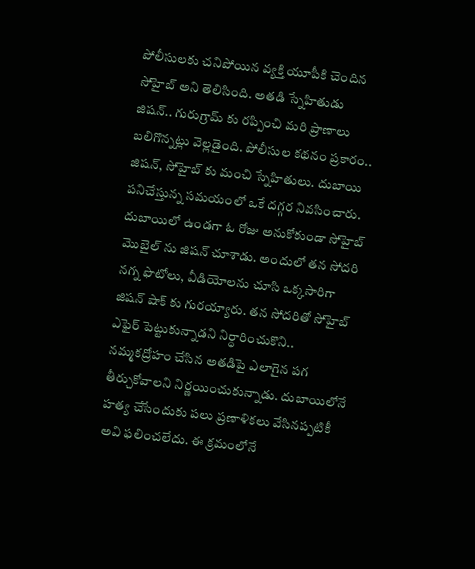పోలీసులకు చనిపోయిన వ్యక్తి యూపీకి చెందిన సోహైబ్ అని తెలిసింది. అతడి స్నేహితుడు జిషన్.. గురుగ్రామ్ కు రప్పించి మరి ప్రాణాలు బలిగొన్నట్లు వెల్లడైంది. పోలీసుల కథనం ప్రకారం.. జిషన్, సోహైబ్ కు మంచి స్నేహితులు. దుబాయి పనిచేస్తున్న సమయంలో ఒకే దగ్గర నివసించారు.
దుబాయిలో ఉండగా ఓ రోజు అనుకోకుండా సోహైబ్ మెుబైల్ ను జిషన్ చూశాడు. అందులో తన సోదరి నగ్న ఫొటోలు, వీడియోలను చూసి ఒక్కసారిగా జిషన్ షాక్ కు గురయ్యారు. తన సోదరితో సోహైబ్ ఎఫైర్ పెట్టుకున్నాడని నిర్ధారించుకొని.. నమ్మకద్రోహం చేసిన అతడిపై ఎలాగైన పగ తీర్చుకోవాలని నిర్ణయించుకున్నాడు. దుబాయిలోనే హత్య చేసేందుకు పలు ప్రణాళికలు వేసినప్పటికీ అవి ఫలించలేదు. ఈ క్రమంలోనే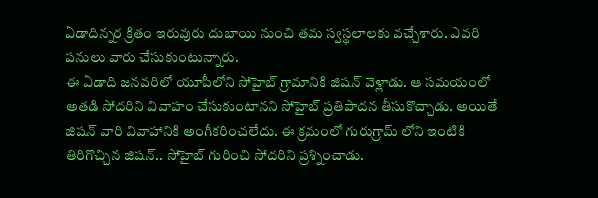ఏడాదిన్నర క్రితం ఇరువురు దుబాయి నుంచి తమ స్వస్థలాలకు వచ్చేశారు. ఎవరి పనులు వారు చేసుకుంటున్నారు.
ఈ ఏడాది జనవరిలో యూపీలోని సోహైబ్ గ్రామానికి జిషన్ వెళ్లాడు. ఆ సమయంలో అతడి సోదరిని వివాహం చేసుకుంటానని సోహైబ్ ప్రతిపాదన తీసుకొచ్చాడు. అయితే జిషన్ వారి వివాహానికి అంగీకరించలేదు. ఈ క్రమంలో గురుగ్రామ్ లోని ఇంటికి తిరిగొచ్చిన జిషన్.. సోహైబ్ గురించి సోదరిని ప్రశ్నించాడు.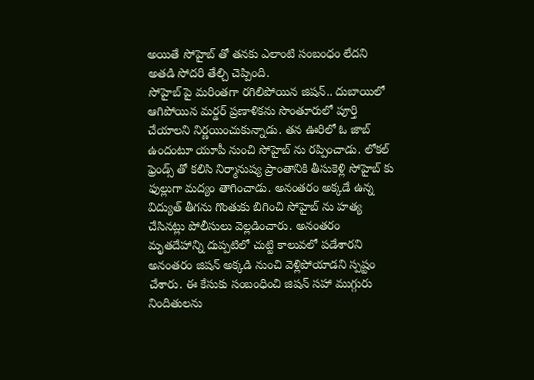అయితే సోహైబ్ తో తనకు ఎలాంటి సంబంధం లేదని అతడి సోదరి తేల్చి చెప్పింది.
సోహైబ్ పై మరింతగా రగిలిపోయిన జిషన్.. దుబాయిలో ఆగిపోయిన మర్డర్ ప్రణాళికను సొంతూరులో పూర్తి చేయాలని నిర్ణయించుకున్నాడు. తన ఊరిలో ఓ జాబ్ ఉందంటూ యూపీ నుంచి సోహైబ్ ను రప్పించాడు. లోకల్ ఫ్రెండ్స్ తో కలిసి నిర్మానుష్య ప్రాంతానికి తీసుకెళ్లి సోహైబ్ కు ఫుల్లుగా మద్యం తాగించాడు. అనంతరం అక్కడే ఉన్న విద్యుత్ తీగను గొంతుకు బిగించి సోహైబ్ ను హత్య చేసినట్లు పోలీసులు వెల్లడించారు. అనంతరం మృతదేహాన్ని దుప్పటిలో చుట్టి కాలువలో పడేశారని అనంతరం జిషన్ అక్కడి నుంచి వెళ్లిపోయాడని స్పష్టం చేశారు. ఈ కేసుకు సంబంధించి జిషన్ సహా ముగ్గురు నిందితులను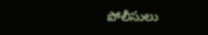పోలీసులు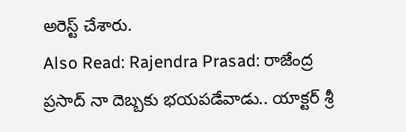అరెస్ట్ చేశారు.
Also Read: Rajendra Prasad: రాజేంద్ర ప్రసాద్ నా దెబ్బకు భయపడేవాడు.. యాక్టర్ శ్రీ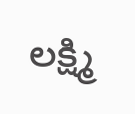లక్ష్మి